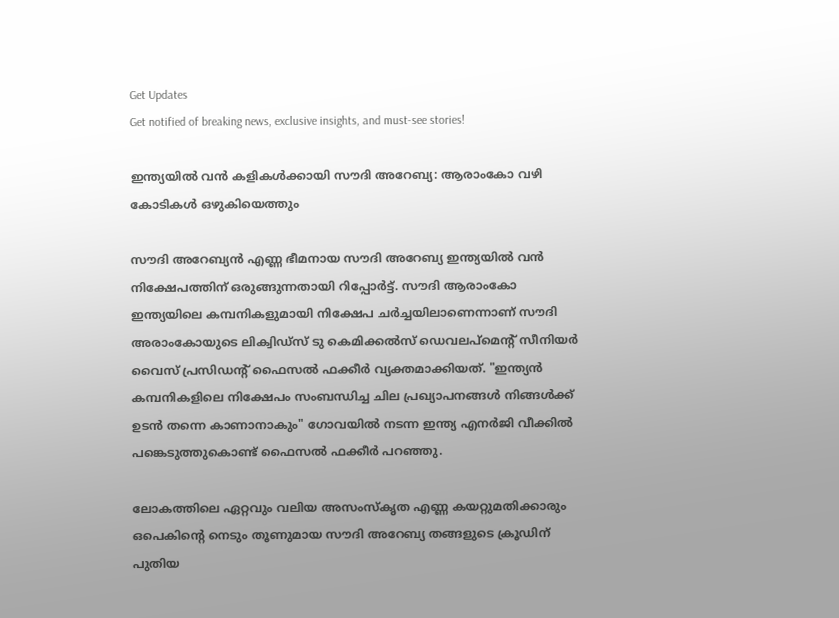Get Updates
Get notified of breaking news, exclusive insights, and must-see stories!

ഇന്ത്യയില്‍ വന്‍ കളികള്‍ക്കായി സൗദി അറേബ്യ: ആരാംകോ വഴി കോടികള്‍ ഒഴുകിയെത്തും

സൗദി അറേബ്യന്‍ എണ്ണ ഭീമനായ സൗദി അറേബ്യ ഇന്ത്യയില്‍ വന്‍ നിക്ഷേപത്തിന് ഒരുങ്ങുന്നതായി റിപ്പോർട്ട്. സൗദി ആരാംകോ ഇന്ത്യയിലെ കമ്പനികളുമായി നിക്ഷേപ ചർച്ചയിലാണെന്നാണ് സൗദി അരാംകോയുടെ ലിക്വിഡ്സ് ടു കെമിക്കൽസ് ഡെവലപ്‌മെൻ്റ് സീനിയർ വൈസ് പ്രസിഡൻ്റ് ഫൈസൽ ഫക്കീർ വ്യക്തമാക്കിയത്. "ഇന്ത്യൻ കമ്പനികളിലെ നിക്ഷേപം സംബന്ധിച്ച ചില പ്രഖ്യാപനങ്ങൾ നിങ്ങള്‍ക്ക് ഉടന്‍ തന്നെ കാണാനാകും" ഗോവയിൽ നടന്ന ഇന്ത്യ എനർജി വീക്കിൽ പങ്കെടുത്തുകൊണ്ട് ഫൈസൽ ഫക്കീർ പറഞ്ഞു.

ലോകത്തിലെ ഏറ്റവും വലിയ അസംസ്‌കൃത എണ്ണ കയറ്റുമതിക്കാരും ഒപെകിന്റെ നെടും തൂണുമായ സൗദി അറേബ്യ തങ്ങളുടെ ക്രൂഡിന് പുതിയ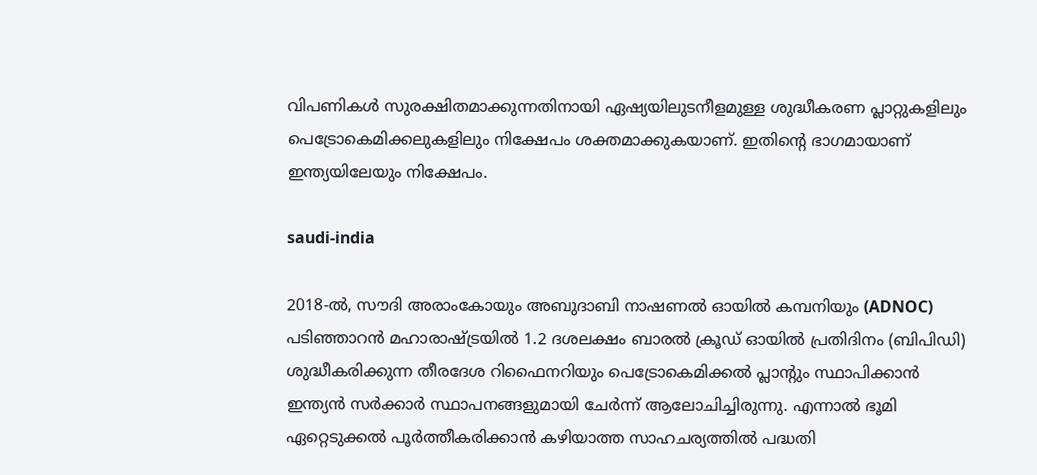വിപണികൾ സുരക്ഷിതമാക്കുന്നതിനായി ഏഷ്യയിലുടനീളമുള്ള ശുദ്ധീകരണ പ്ലാറ്റുകളിലും പെട്രോകെമിക്കലുകളിലും നിക്ഷേപം ശക്തമാക്കുകയാണ്. ഇതിന്റെ ഭാഗമായാണ് ഇന്ത്യയിലേയും നിക്ഷേപം.

saudi-india

2018-ൽ, സൗദി അരാംകോയും അബുദാബി നാഷണൽ ഓയിൽ കമ്പനിയും (ADNOC) പടിഞ്ഞാറൻ മഹാരാഷ്ട്രയിൽ 1.2 ദശലക്ഷം ബാരൽ ക്രൂഡ് ഓയില്‍ പ്രതിദിനം (ബിപിഡി) ശുദ്ധീകരിക്കുന്ന തീരദേശ റിഫൈനറിയും പെട്രോകെമിക്കൽ പ്ലാൻ്റും സ്ഥാപിക്കാൻ ഇന്ത്യൻ സർക്കാർ സ്ഥാപനങ്ങളുമായി ചേർന്ന് ആലോചിച്ചിരുന്നു. എന്നാല്‍ ഭൂമി ഏറ്റെടുക്കല്‍ പൂർത്തീകരിക്കാന്‍ കഴിയാത്ത സാഹചര്യത്തില്‍ പദ്ധതി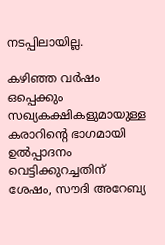നടപ്പിലായില്ല.

കഴിഞ്ഞ വർഷം ഒപ്പെക്കും സഖ്യകക്ഷികളുമായുള്ള കരാറിൻ്റെ ഭാഗമായി ഉൽപ്പാദനം വെട്ടിക്കുറച്ചതിന് ശേഷം, സൗദി അറേബ്യ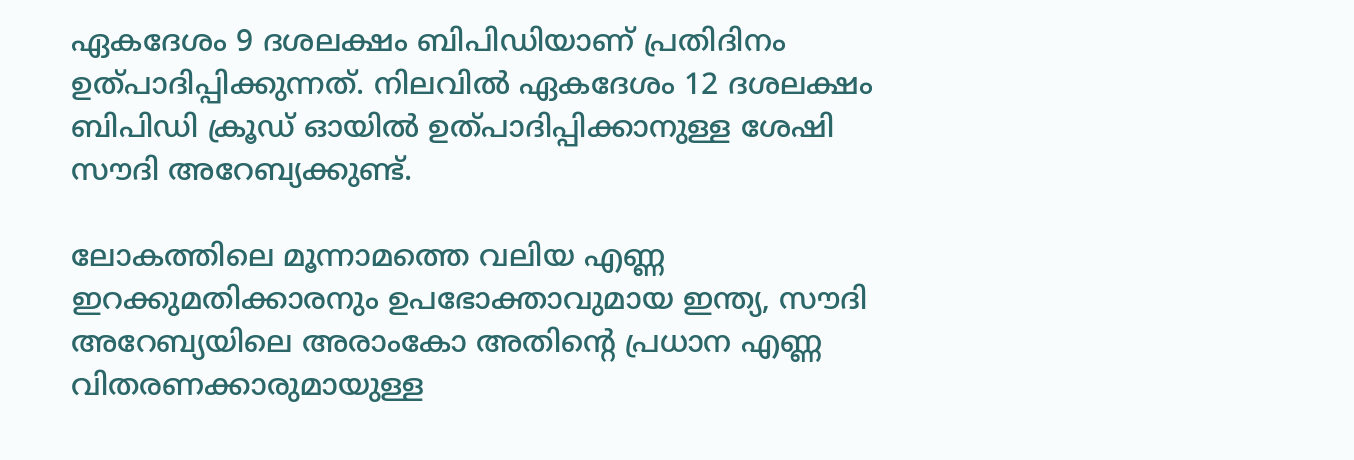ഏകദേശം 9 ദശലക്ഷം ബിപിഡിയാണ് പ്രതിദിനം ഉത്പാദിപ്പിക്കുന്നത്. നിലവില്‍ ഏകദേശം 12 ദശലക്ഷം ബിപിഡി ക്രൂഡ് ഓയില്‍ ഉത്പാദിപ്പിക്കാനുള്ള ശേഷി സൗദി അറേബ്യക്കുണ്ട്.

ലോകത്തിലെ മൂന്നാമത്തെ വലിയ എണ്ണ ഇറക്കുമതിക്കാരനും ഉപഭോക്താവുമായ ഇന്ത്യ, സൗദി അറേബ്യയിലെ അരാംകോ അതിൻ്റെ പ്രധാന എണ്ണ വിതരണക്കാരുമായുള്ള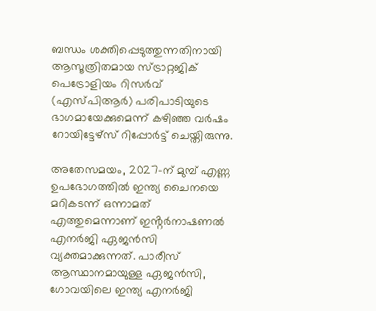ബന്ധം ശക്തിപ്പെടുത്തുന്നതിനായി ആസൂത്രിതമായ സ്ട്രാറ്റജിക് പെട്രോളിയം റിസർവ് (എസ്പിആർ) പരിപാടിയുടെ ഭാഗമായേക്കുമെന്ന് കഴിഞ്ഞ വർഷം റോയിട്ടേഴ്‌സ് റിപ്പോർട്ട് ചെയ്തിരുന്നു.

അതേസമയം, 2027-ന് മുമ്പ് എണ്ണ ഉപഭോഗത്തില്‍ ഇന്ത്യ ചൈനയെ മറികടന്ന് ഒന്നാമത് എത്തുമെന്നാണ് ഇൻ്റർനാഷണൽ എനർജി ഏജൻസി വ്യക്തമാക്കുന്നത്. പാരീസ് ആസ്ഥാനമായുള്ള ഏജൻസി, ഗോവയിലെ ഇന്ത്യ എനർജി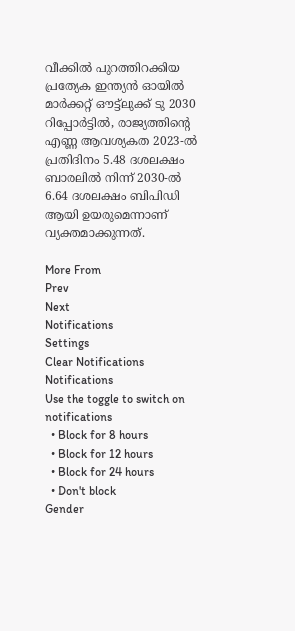വീക്കിൽ പുറത്തിറക്കിയ പ്രത്യേക ഇന്ത്യൻ ഓയിൽ മാർക്കറ്റ് ഔട്ട്‌ലുക്ക് ടു 2030 റിപ്പോർട്ടിൽ, രാജ്യത്തിൻ്റെ എണ്ണ ആവശ്യകത 2023-ൽ പ്രതിദിനം 5.48 ദശലക്ഷം ബാരലിൽ നിന്ന് 2030-ൽ 6.64 ദശലക്ഷം ബിപിഡി ആയി ഉയരുമെന്നാണ് വ്യക്തമാക്കുന്നത്.

More From
Prev
Next
Notifications
Settings
Clear Notifications
Notifications
Use the toggle to switch on notifications
  • Block for 8 hours
  • Block for 12 hours
  • Block for 24 hours
  • Don't block
Gender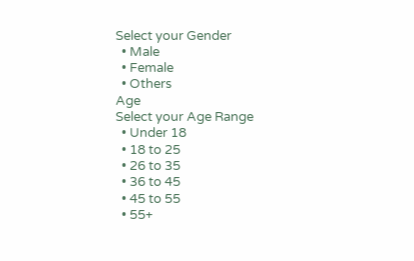Select your Gender
  • Male
  • Female
  • Others
Age
Select your Age Range
  • Under 18
  • 18 to 25
  • 26 to 35
  • 36 to 45
  • 45 to 55
  • 55+